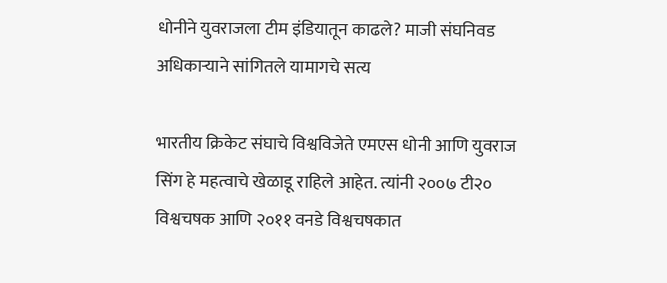धोनीने युवराजला टीम इंडियातून काढले? माजी संघनिवड अधिकाऱ्याने सांगितले यामागचे सत्य

भारतीय क्रिकेट संघाचे विश्वविजेते एमएस धोनी आणि युवराज सिंग हे महत्वाचे खेळाडू राहिले आहेत. त्यांनी २००७ टी२० विश्वचषक आणि २०११ वनडे विश्वचषकात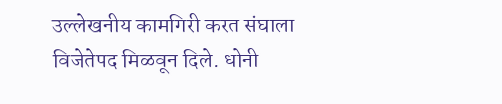उल्लेखनीय कामगिरी करत संघाला विजेतेपद मिळवून दिले. धोनी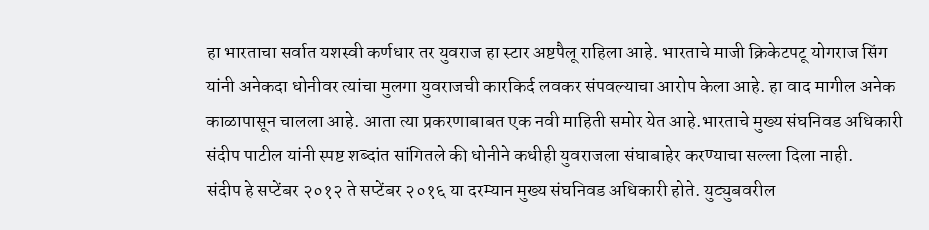हा भारताचा सर्वात यशस्वी कर्णधार तर युवराज हा स्टार अष्टपैलू राहिला आहे. भारताचे माजी क्रिकेटपटू योगराज सिंग यांनी अनेकदा धोनीवर त्यांचा मुलगा युवराजची कारकिर्द लवकर संपवल्याचा आरोप केला आहे. हा वाद मागील अनेक काळापासून चालला आहे. आता त्या प्रकरणाबाबत एक नवी माहिती समोर येत आहे.भारताचे मुख्य संघनिवड अधिकारी संदीप पाटील यांनी स्पष्ट शब्दांत सांगितले की धोनीने कधीही युवराजला संघाबाहेर करण्याचा सल्ला दिला नाही.
संदीप हे सप्टेंबर २०१२ ते सप्टेंबर २०१६ या दरम्यान मुख्य संघनिवड अधिकारी होते. युट्युबवरील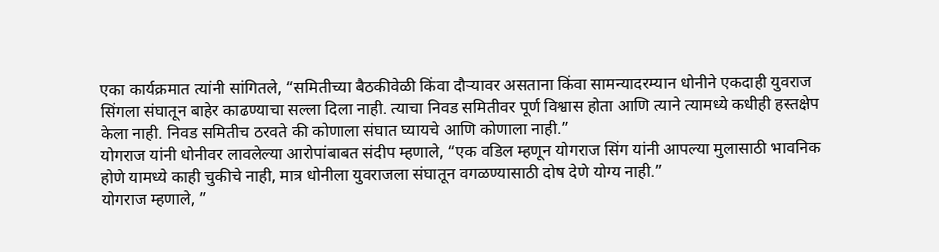एका कार्यक्रमात त्यांनी सांगितले, “समितीच्या बैठकीवेळी किंवा दौऱ्यावर असताना किंवा सामन्यादरम्यान धोनीने एकदाही युवराज सिंगला संघातून बाहेर काढण्याचा सल्ला दिला नाही. त्याचा निवड समितीवर पूर्ण विश्वास होता आणि त्याने त्यामध्ये कधीही हस्तक्षेप केला नाही. निवड समितीच ठरवते की कोणाला संघात घ्यायचे आणि कोणाला नाही.”
योगराज यांनी धोनीवर लावलेल्या आरोपांबाबत संदीप म्हणाले, “एक वडिल म्हणून योगराज सिंग यांनी आपल्या मुलासाठी भावनिक होणे यामध्ये काही चुकीचे नाही, मात्र धोनीला युवराजला संघातून वगळण्यासाठी दोष देणे योग्य नाही.”
योगराज म्हणाले, ”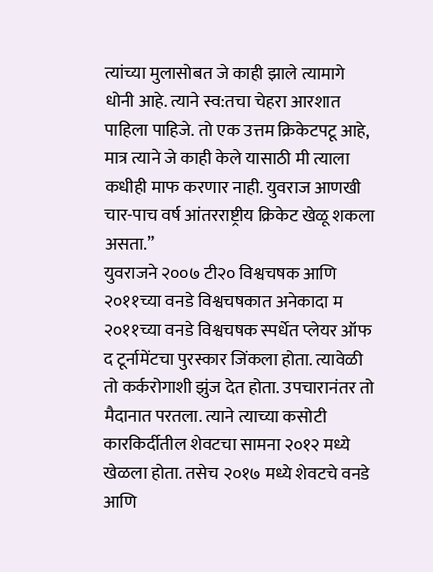त्यांच्या मुलासोबत जे काही झाले त्यामागे धोनी आहे. त्याने स्व:तचा चेहरा आरशात पाहिला पाहिजे. तो एक उत्तम क्रिकेटपटू आहे, मात्र त्याने जे काही केले यासाठी मी त्याला कधीही माफ करणार नाही. युवराज आणखी चार-पाच वर्ष आंतरराष्ट्रीय क्रिकेट खेळू शकला असता.”
युवराजने २००७ टी२० विश्वचषक आणि २०११च्या वनडे विश्वचषकात अनेकादा म २०११च्या वनडे विश्वचषक स्पर्धेत प्लेयर ऑफ द टूर्नामेंटचा पुरस्कार जिंकला होता. त्यावेळी तो कर्करोगाशी झुंज देत होता. उपचारानंतर तो मैदानात परतला. त्याने त्याच्या कसोटी कारकिर्दीतील शेवटचा सामना २०१२ मध्ये खेळला होता. तसेच २०१७ मध्ये शेवटचे वनडे आणि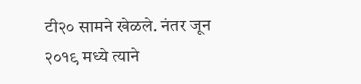टी२० सामने खेळले. नंतर जून २०१९ मध्ये त्याने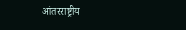आंतरराष्ट्रीय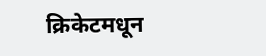क्रिकेटमधून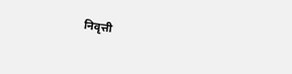निवृत्ती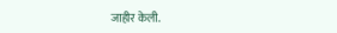जाहीर केली.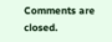Comments are closed.